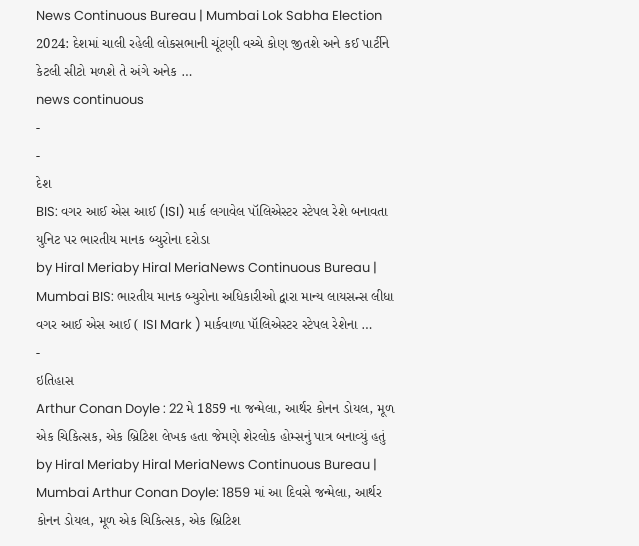News Continuous Bureau | Mumbai Lok Sabha Election 2024: દેશમાં ચાલી રહેલી લોકસભાની ચૂંટણી વચ્ચે કોણ જીતશે અને કઈ પાર્ટીને કેટલી સીટો મળશે તે અંગે અનેક …
news continuous
-
-
દેશ
BIS: વગર આઈ એસ આઈ (ISI) માર્ક લગાવેલ પૉલિએસ્ટર સ્ટેપલ રેશે બનાવતા યુનિટ પર ભારતીય માનક બ્યુરોના દરોડા
by Hiral Meriaby Hiral MeriaNews Continuous Bureau | Mumbai BIS: ભારતીય માનક બ્યુરોના અધિકારીઓ દ્વારા માન્ય લાયસન્સ લીધા વગર આઈ એસ આઈ ( ISI Mark ) માર્કવાળા પૉલિએસ્ટર સ્ટેપલ રેશેના …
-
ઇતિહાસ
Arthur Conan Doyle : 22 મે 1859 ના જન્મેલા, આર્થર કોનન ડોયલ, મૂળ એક ચિકિત્સક, એક બ્રિટિશ લેખક હતા જેમણે શેરલોક હોમ્સનું પાત્ર બનાવ્યું હતું
by Hiral Meriaby Hiral MeriaNews Continuous Bureau | Mumbai Arthur Conan Doyle: 1859 માં આ દિવસે જન્મેલા, આર્થર કોનન ડોયલ, મૂળ એક ચિકિત્સક, એક બ્રિટિશ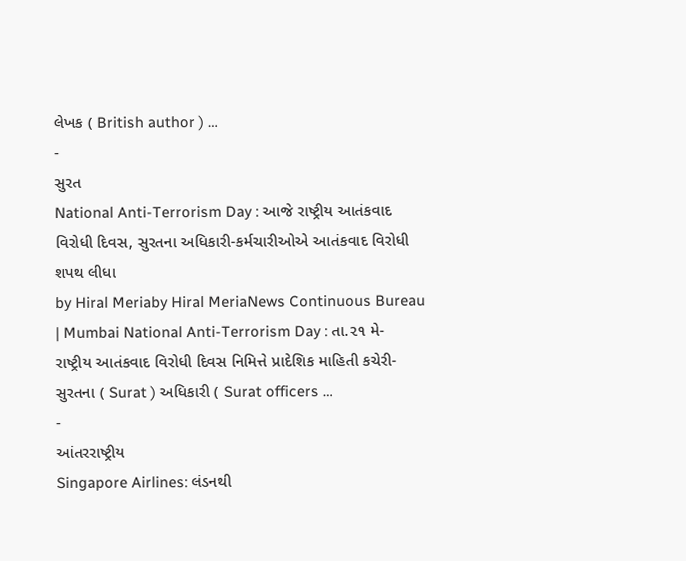લેખક ( British author ) …
-
સુરત
National Anti-Terrorism Day : આજે રાષ્ટ્રીય આતંકવાદ વિરોધી દિવસ, સુરતના અધિકારી-કર્મચારીઓએ આતંકવાદ વિરોધી શપથ લીધા
by Hiral Meriaby Hiral MeriaNews Continuous Bureau | Mumbai National Anti-Terrorism Day : તા.૨૧ મે- રાષ્ટ્રીય આતંકવાદ વિરોધી દિવસ નિમિત્તે પ્રાદેશિક માહિતી કચેરી-સુરતના ( Surat ) અધિકારી ( Surat officers …
-
આંતરરાષ્ટ્રીય
Singapore Airlines: લંડનથી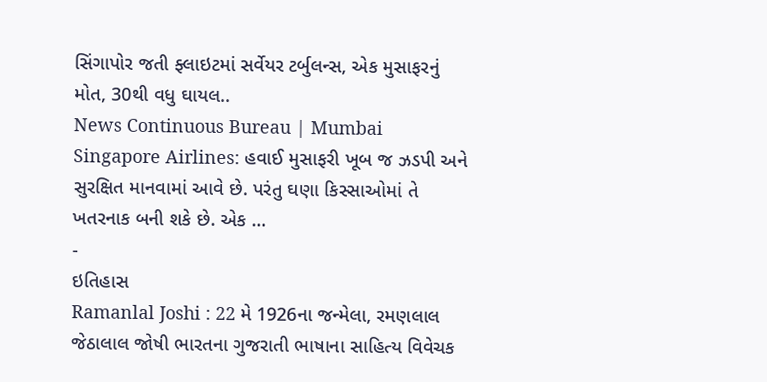સિંગાપોર જતી ફ્લાઇટમાં સર્વેયર ટર્બુલન્સ, એક મુસાફરનું મોત, 30થી વધુ ઘાયલ..
News Continuous Bureau | Mumbai Singapore Airlines: હવાઈ મુસાફરી ખૂબ જ ઝડપી અને સુરક્ષિત માનવામાં આવે છે. પરંતુ ઘણા કિસ્સાઓમાં તે ખતરનાક બની શકે છે. એક …
-
ઇતિહાસ
Ramanlal Joshi : 22 મે 1926ના જન્મેલા, રમણલાલ જેઠાલાલ જોષી ભારતના ગુજરાતી ભાષાના સાહિત્ય વિવેચક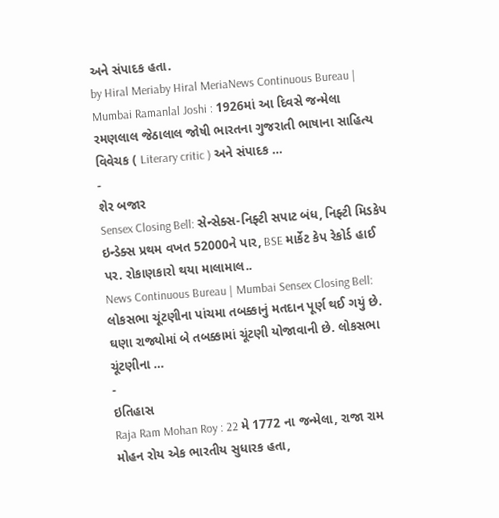અને સંપાદક હતા.
by Hiral Meriaby Hiral MeriaNews Continuous Bureau | Mumbai Ramanlal Joshi : 1926માં આ દિવસે જન્મેલા રમણલાલ જેઠાલાલ જોષી ભારતના ગુજરાતી ભાષાના સાહિત્ય વિવેચક ( Literary critic ) અને સંપાદક …
-
શેર બજાર
Sensex Closing Bell: સેન્સેક્સ-નિફ્ટી સપાટ બંધ, નિફ્ટી મિડકેપ ઇન્ડેક્સ પ્રથમ વખત 52000ને પાર, BSE માર્કેટ કેપ રેકોર્ડ હાઈ પર. રોકાણકારો થયા માલામાલ..
News Continuous Bureau | Mumbai Sensex Closing Bell: લોકસભા ચૂંટણીના પાંચમા તબક્કાનું મતદાન પૂર્ણ થઈ ગયું છે. ઘણા રાજ્યોમાં બે તબક્કામાં ચૂંટણી યોજાવાની છે. લોકસભા ચૂંટણીના …
-
ઇતિહાસ
Raja Ram Mohan Roy : 22 મે 1772 ના જન્મેલા, રાજા રામ મોહન રોય એક ભારતીય સુધારક હતા,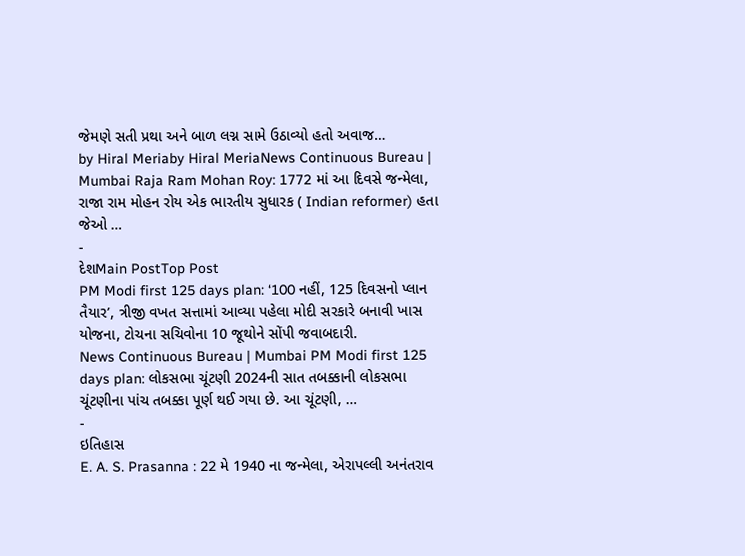જેમણે સતી પ્રથા અને બાળ લગ્ન સામે ઉઠાવ્યો હતો અવાજ…
by Hiral Meriaby Hiral MeriaNews Continuous Bureau | Mumbai Raja Ram Mohan Roy: 1772 માં આ દિવસે જન્મેલા, રાજા રામ મોહન રોય એક ભારતીય સુધારક ( Indian reformer) હતા જેઓ …
-
દેશMain PostTop Post
PM Modi first 125 days plan: ‘100 નહીં, 125 દિવસનો પ્લાન તૈયાર’, ત્રીજી વખત સત્તામાં આવ્યા પહેલા મોદી સરકારે બનાવી ખાસ યોજના, ટોચના સચિવોના 10 જૂથોને સોંપી જવાબદારી.
News Continuous Bureau | Mumbai PM Modi first 125 days plan: લોકસભા ચૂંટણી 2024ની સાત તબક્કાની લોકસભા ચૂંટણીના પાંચ તબક્કા પૂર્ણ થઈ ગયા છે. આ ચૂંટણી, …
-
ઇતિહાસ
E. A. S. Prasanna : 22 મે 1940 ના જન્મેલા, એરાપલ્લી અનંતરાવ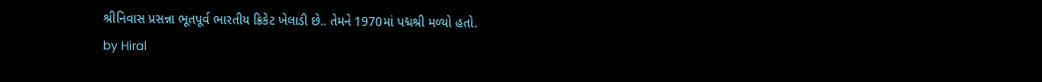શ્રીનિવાસ પ્રસન્ના ભૂતપૂર્વ ભારતીય ક્રિકેટ ખેલાડી છે.. તેમને 1970માં પદ્મશ્રી મળ્યો હતો.
by Hiral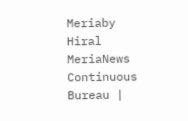Meriaby Hiral MeriaNews Continuous Bureau |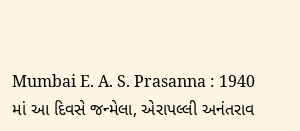Mumbai E. A. S. Prasanna : 1940 માં આ દિવસે જન્મેલા, એરાપલ્લી અનંતરાવ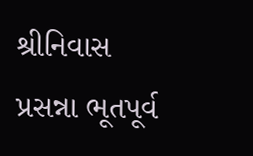શ્રીનિવાસ પ્રસન્ના ભૂતપૂર્વ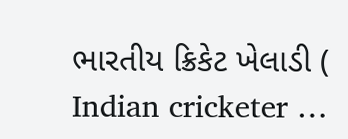ભારતીય ક્રિકેટ ખેલાડી ( Indian cricketer …